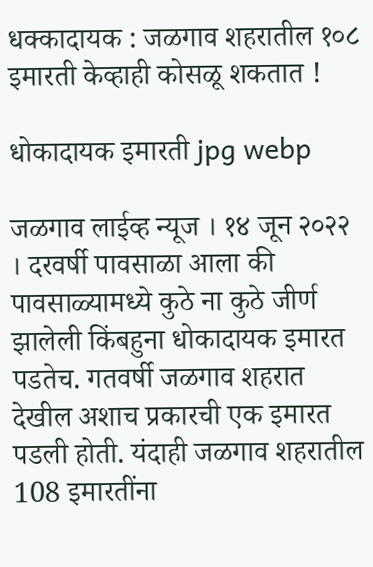धक्कादायक : जळगाव शहरातील १०८ इमारती केव्हाही कोसळू शकतात !

धोकादायक इमारती jpg webp

जळगाव लाईव्ह न्यूज । १४ जून २०२२ । दरवर्षी पावसाळा आला की पावसाळ्यामध्ये कुठे ना कुठे जीर्ण झालेली किंबहुना धोकादायक इमारत पडतेच. गतवर्षी जळगाव शहरात देखील अशाच प्रकारची एक इमारत पडली होती. यंदाही जळगाव शहरातील 108 इमारतींना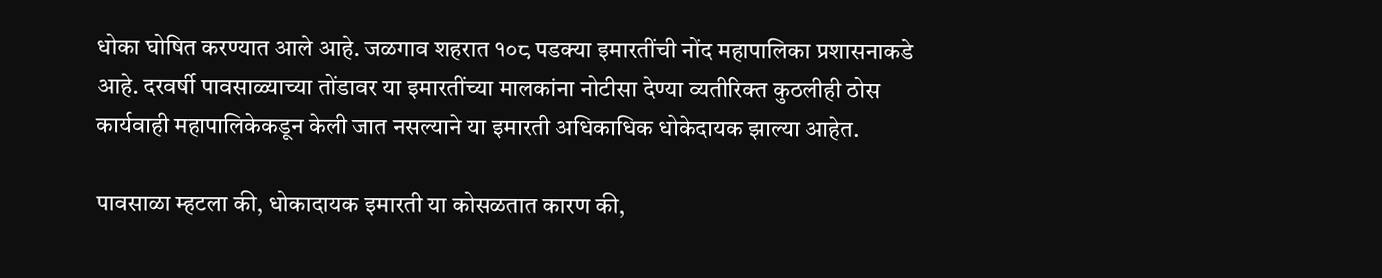धोका घोषित करण्यात आले आहे. जळगाव शहरात १०८ पडक्या इमारतींची नोंद महापालिका प्रशासनाकडे आहे. दरवर्षी पावसाळ्याच्या तोंडावर या इमारतींच्या मालकांना नोटीसा देण्या व्यतीरिक्त कुठलीही ठोस कार्यवाही महापालिकेकडून केली जात नसल्याने या इमारती अधिकाधिक धोकेदायक झाल्या आहेत.

पावसाळा म्हटला की, धोकादायक इमारती या कोसळतात कारण की,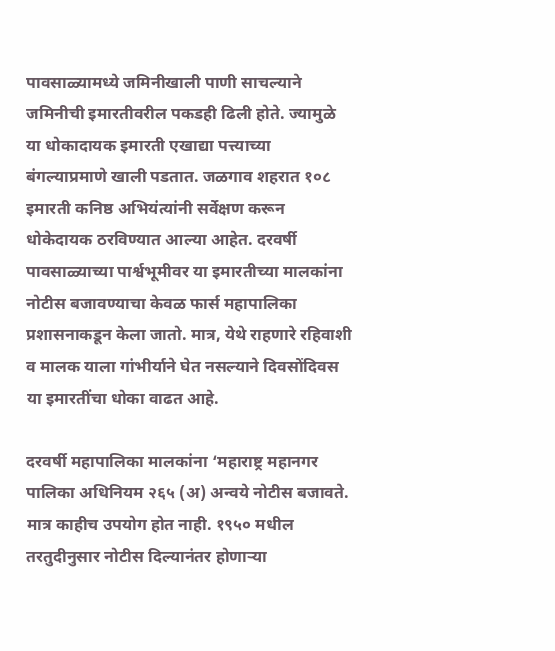पावसाळ्यामध्ये जमिनीखाली पाणी साचल्याने जमिनीची इमारतीवरील पकडही ढिली होते. ज्यामुळे या धोकादायक इमारती एखाद्या पत्त्याच्या बंगल्याप्रमाणे खाली पडतात. जळगाव शहरात १०८ इमारती कनिष्ठ अभियंत्यांनी सर्वेक्षण करून धोकेदायक ठरविण्यात आल्या आहेत. दरवर्षी पावसाळ्याच्या पार्श्वभूमीवर या इमारतीच्या मालकांना नोटीस बजावण्याचा केवळ फार्स महापालिका प्रशासनाकडून केला जातो. मात्र, येथे राहणारे रहिवाशी व मालक याला गांभीर्याने घेत नसल्याने दिवसोंदिवस या इमारतींचा धोका वाढत आहे.

दरवर्षी महापालिका मालकांना ‘महाराष्ट्र महानगर पालिका अधिनियम २६५ (अ) अन्वये नोटीस बजावते. मात्र काहीच उपयोग होत नाही. १९५० मधील तरतुदीनुसार नोटीस दिल्यानंतर होणाऱ्या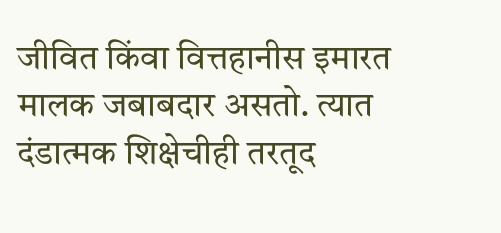जीवित किंवा वित्तहानीस इमारत मालक जबाबदार असतो. त्यात दंडात्मक शिक्षेचीही तरतूद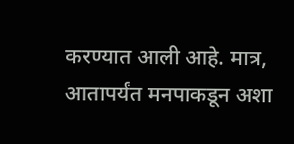करण्यात आली आहे. मात्र, आतापर्यंत मनपाकडून अशा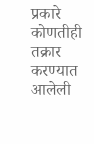प्रकारे कोणतीही तक्रार करण्यात आलेली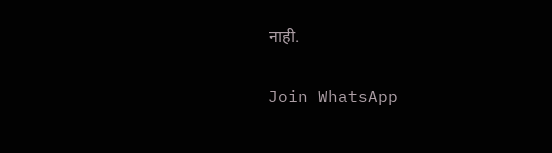नाही.

Join WhatsApp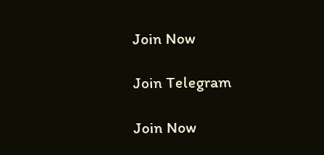Join Now

Join Telegram

Join Now